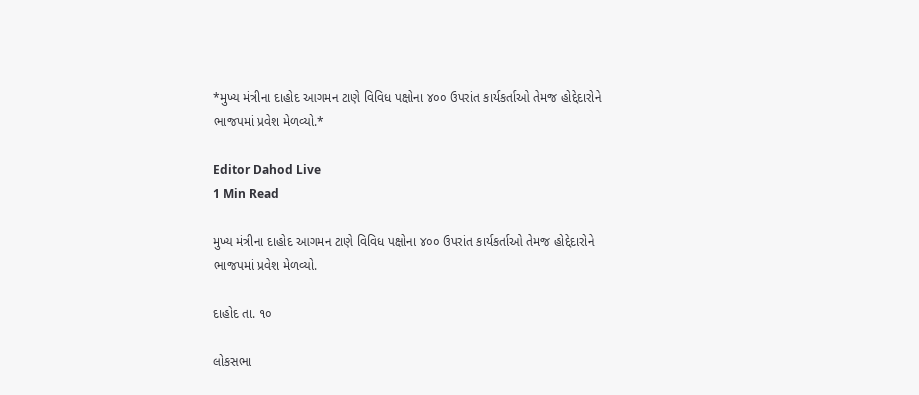*મુખ્ય મંત્રીના દાહોદ આગમન ટાણે વિવિધ પક્ષોના ૪૦૦ ઉપરાંત કાર્યકર્તાઓ તેમજ હોદ્દેદારોને ભાજપમાં પ્રવેશ મેળવ્યો.*

Editor Dahod Live
1 Min Read

મુખ્ય મંત્રીના દાહોદ આગમન ટાણે વિવિધ પક્ષોના ૪૦૦ ઉપરાંત કાર્યકર્તાઓ તેમજ હોદ્દેદારોને ભાજપમાં પ્રવેશ મેળવ્યો.

દાહોદ તા. ૧૦

લોકસભા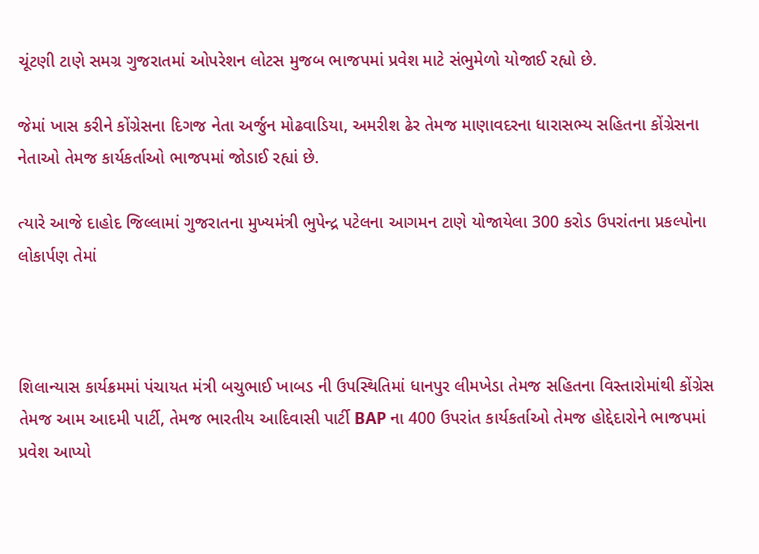ચૂંટણી ટાણે સમગ્ર ગુજરાતમાં ઓપરેશન લોટસ મુજબ ભાજપમાં પ્રવેશ માટે સંભુમેળો યોજાઈ રહ્યો છે.

જેમાં ખાસ કરીને કોંગ્રેસના દિગજ નેતા અર્જુન મોઢવાડિયા, અમરીશ ઢેર તેમજ માણાવદરના ધારાસભ્ય સહિતના કોંગ્રેસના નેતાઓ તેમજ કાર્યકર્તાઓ ભાજપમાં જોડાઈ રહ્યાં છે.

ત્યારે આજે દાહોદ જિલ્લામાં ગુજરાતના મુખ્યમંત્રી ભુપેન્દ્ર પટેલના આગમન ટાણે યોજાયેલા 300 કરોડ ઉપરાંતના પ્રકલ્પોના લોકાર્પણ તેમાં



શિલાન્યાસ કાર્યક્રમમાં પંચાયત મંત્રી બચુભાઈ ખાબડ ની ઉપસ્થિતિમાં ધાનપુર લીમખેડા તેમજ સહિતના વિસ્તારોમાંથી કોંગ્રેસ તેમજ આમ આદમી પાર્ટી, તેમજ ભારતીય આદિવાસી પાર્ટી BAP ના 400 ઉપરાંત કાર્યકર્તાઓ તેમજ હોદ્દેદારોને ભાજપમાં પ્રવેશ આપ્યો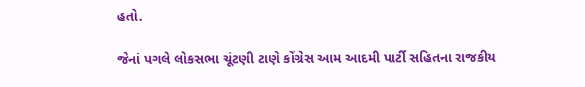હતો.

જેનાં પગલે લોકસભા ચૂંટણી ટાણે કોંગ્રેસ આમ આદમી પાર્ટી સહિતના રાજકીય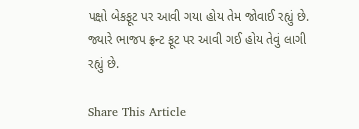પક્ષો બેકફૂટ પર આવી ગયા હોય તેમ જોવાઈ રહ્યું છે. જ્યારે ભાજપ ફ્રન્ટ ફૂટ પર આવી ગઈ હોય તેવું લાગી રહ્યું છે.

Share This Article